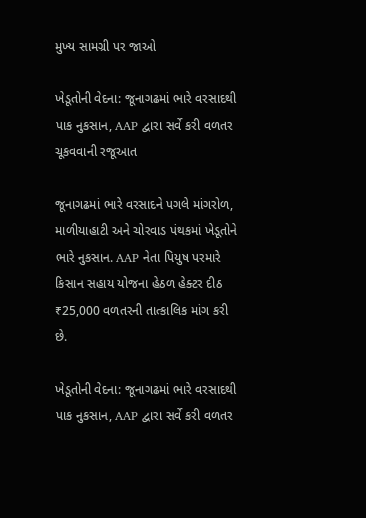મુખ્ય સામગ્રી પર જાઓ

ખેડૂતોની વેદના: જૂનાગઢમાં ભારે વરસાદથી પાક નુકસાન, AAP દ્વારા સર્વે કરી વળતર ચૂકવવાની રજૂઆત

જૂનાગઢમાં ભારે વરસાદને પગલે માંગરોળ, માળીયાહાટી અને ચોરવાડ પંથકમાં ખેડૂતોને ભારે નુકસાન. AAP નેતા પિયુષ પરમારે કિસાન સહાય યોજના હેઠળ હેક્ટર દીઠ ₹25,000 વળતરની તાત્કાલિક માંગ કરી છે.

ખેડૂતોની વેદના: જૂનાગઢમાં ભારે વરસાદથી પાક નુકસાન, AAP દ્વારા સર્વે કરી વળતર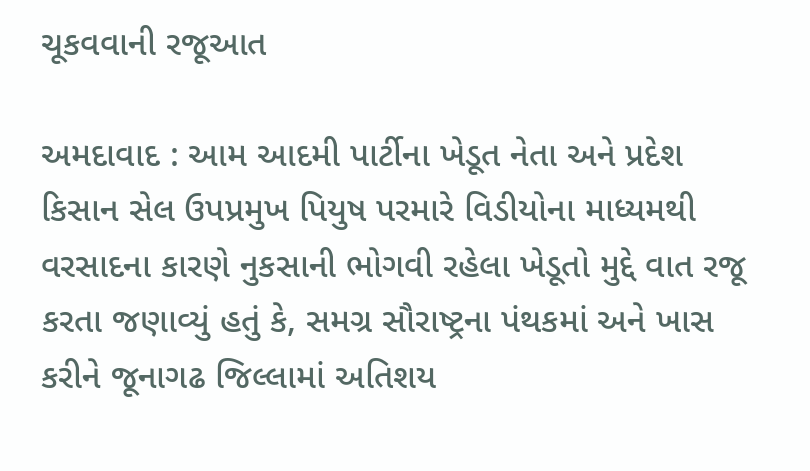ચૂકવવાની રજૂઆત

અમદાવાદ : આમ આદમી પાર્ટીના ખેડૂત નેતા અને પ્રદેશ કિસાન સેલ ઉપપ્રમુખ પિયુષ પરમારે વિડીયોના માધ્યમથી વરસાદના કારણે નુકસાની ભોગવી રહેલા ખેડૂતો મુદ્દે વાત રજૂ કરતા જણાવ્યું હતું કે, સમગ્ર સૌરાષ્ટ્રના પંથકમાં અને ખાસ કરીને જૂનાગઢ જિલ્લામાં અતિશય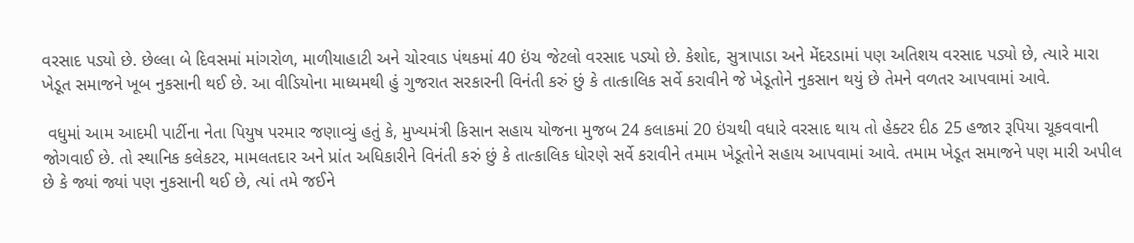વરસાદ પડ્યો છે. છેલ્લા બે દિવસમાં માંગરોળ, માળીયાહાટી અને ચોરવાડ પંથકમાં 40 ઇંચ જેટલો વરસાદ પડ્યો છે. કેશોદ, સુત્રાપાડા અને મેંદરડામાં પણ અતિશય વરસાદ પડ્યો છે, ત્યારે મારા ખેડૂત સમાજને ખૂબ નુકસાની થઈ છે. આ વીડિયોના માધ્યમથી હું ગુજરાત સરકારની વિનંતી કરું છું કે તાત્કાલિક સર્વે કરાવીને જે ખેડૂતોને નુકસાન થયું છે તેમને વળતર આપવામાં આવે.

 વધુમાં આમ આદમી પાર્ટીના નેતા પિયુષ પરમાર જણાવ્યું હતું કે, મુખ્યમંત્રી કિસાન સહાય યોજના મુજબ 24 કલાકમાં 20 ઇંચથી વધારે વરસાદ થાય તો હેક્ટર દીઠ 25 હજાર રૂપિયા ચૂકવવાની જોગવાઈ છે. તો સ્થાનિક કલેકટર, મામલતદાર અને પ્રાંત અધિકારીને વિનંતી કરું છું કે તાત્કાલિક ધોરણે સર્વે કરાવીને તમામ ખેડૂતોને સહાય આપવામાં આવે. તમામ ખેડૂત સમાજને પણ મારી અપીલ છે કે જ્યાં જ્યાં પણ નુકસાની થઈ છે, ત્યાં તમે જઈને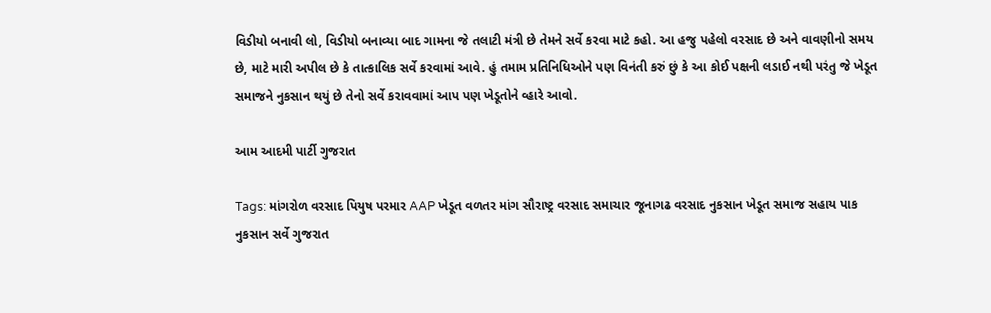વિડીયો બનાવી લો, વિડીયો બનાવ્યા બાદ ગામના જે તલાટી મંત્રી છે તેમને સર્વે કરવા માટે કહો. આ હજુ પહેલો વરસાદ છે અને વાવણીનો સમય છે, માટે મારી અપીલ છે કે તાત્કાલિક સર્વે કરવામાં આવે. હું તમામ પ્રતિનિધિઓને પણ વિનંતી કરું છું કે આ કોઈ પક્ષની લડાઈ નથી પરંતુ જે ખેડૂત સમાજને નુકસાન થયું છે તેનો સર્વે કરાવવામાં આપ પણ ખેડૂતોને વ્હારે આવો.

આમ આદમી પાર્ટી ગુજરાત

Tags: માંગરોળ વરસાદ પિયુષ પરમાર AAP ખેડૂત વળતર માંગ સૌરાષ્ટ્ર વરસાદ સમાચાર જૂનાગઢ વરસાદ નુકસાન ખેડૂત સમાજ સહાય પાક નુકસાન સર્વે ગુજરાત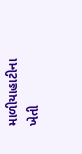માળીયાહાટીના ખેતી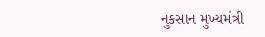નુકસાન મુખ્યમંત્રી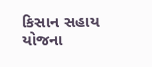કિસાન સહાય યોજના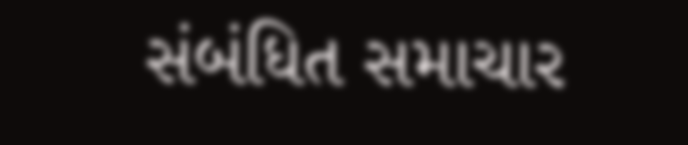સંબંધિત સમાચાર